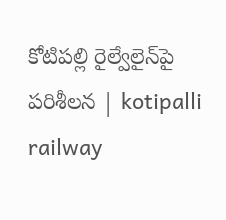కోటిపల్లి రైల్వేలైన్‌పై పరిశీలన | kotipalli railway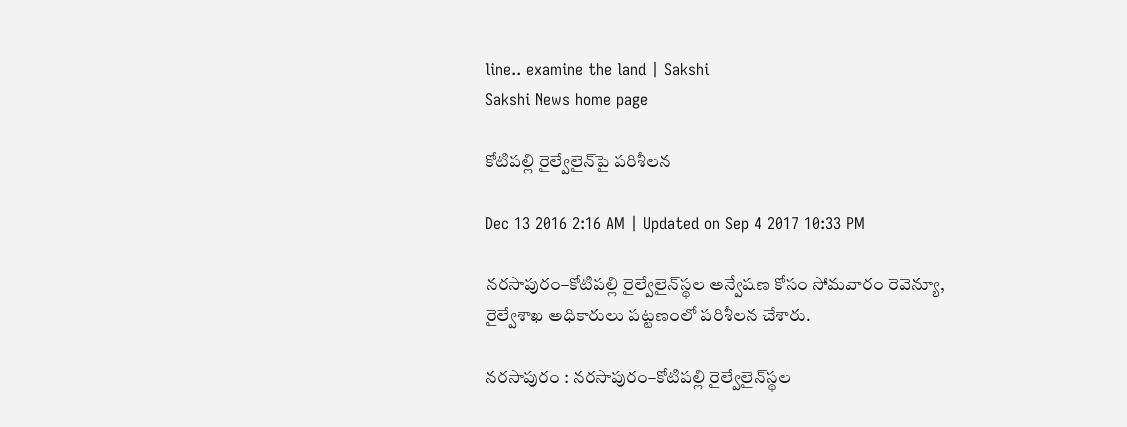line.. examine the land | Sakshi
Sakshi News home page

కోటిపల్లి రైల్వేలైన్‌పై పరిశీలన

Dec 13 2016 2:16 AM | Updated on Sep 4 2017 10:33 PM

నరసాపురం–కోటిపల్లి రైల్వేలైన్‌స్థల అన్వేషణ కోసం సోమవారం రెవెన్యూ, రైల్వేశాఖ అధికారులు పట్టణంలో పరిశీలన చేశారు.

నరసాపురం : నరసాపురం–కోటిపల్లి రైల్వేలైన్‌స్థల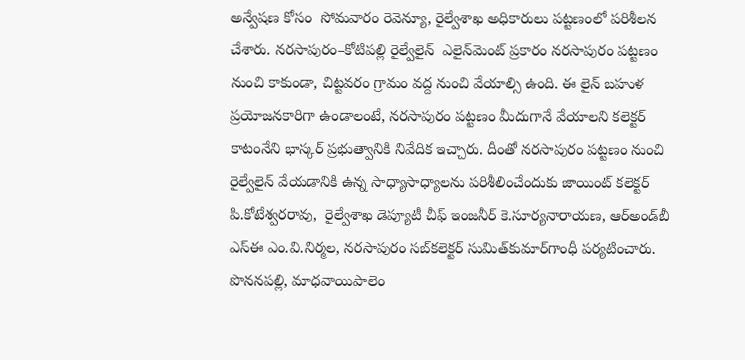అన్వేషణ కోసం  సోమవారం రెవెన్యూ, రైల్వేశాఖ అధికారులు పట్టణంలో పరిశీలన చేశారు. నరసాపురం–కోటిపల్లి రైల్వేలైన్‌  ఎలైన్‌మెంట్‌ ప్రకారం నరసాపురం పట్టణం నుంచి కాకుండా, చిట్టవరం గ్రామం వద్ద నుంచి వేయాల్సి ఉంది. ఈ లైన్‌ బహుళ ప్రయోజనకారిగా ఉండాలంటే, నరసాపురం పట్టణం మీదుగానే వేయాలని కలెక్టర్‌ కాటంనేని భాస్కర్‌ ప్రభుత్వానికి నివేదిక ఇచ్చారు. దీంతో నరసాపురం పట్టణం నుంచి రైల్వేలైన్‌ వేయడానికి ఉన్న సాధ్యాసాధ్యాలను పరిశీలించేందుకు జాయింట్‌ కలెక్టర్‌ పి.కోటేశ్వరరావు,  రైల్వేశాఖ డెప్యూటీ చీఫ్‌ ఇంజనీర్‌ కె.సూర్యనారాయణ, ఆర్‌అండ్‌బీ ఎస్‌ఈ ఎం.వి.నిర్మల, నరసాపురం సబ్‌కలెక్టర్‌ సుమిత్‌కుమార్‌గాంధీ పర్యటించారు. పొననపల్లి, మాధవాయిపాలెం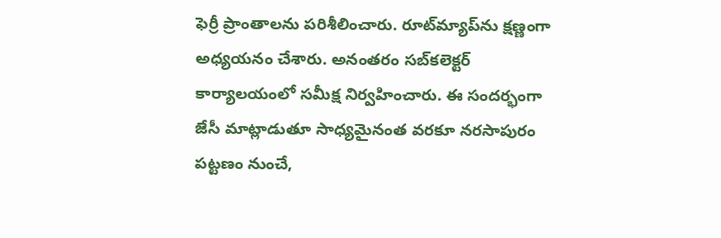ఫెర్రీ ప్రాంతాలను పరిశీలించారు. రూట్‌మ్యాప్‌ను క్షణ్ణంగా అధ్యయనం చేశారు. అనంతరం సబ్‌కలెక్టర్‌ కార్యాలయంలో సమీక్ష నిర్వహించారు. ఈ సందర్భంగా జేసీ మాట్లాడుతూ సాధ్యమైనంత వరకూ నరసాపురం పట్టణం నుంచే,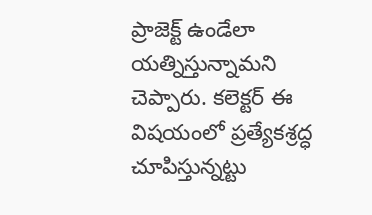ప్రాజెక్ట్‌ ఉండేలా యత్నిస్తున్నామని చెప్పారు. కలెక్టర్‌ ఈ విషయంలో ప్రత్యేకశ్రద్ధ చూపిస్తున్నట్టు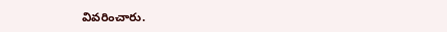వివరించారు.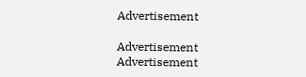Advertisement

Advertisement
Advertisement